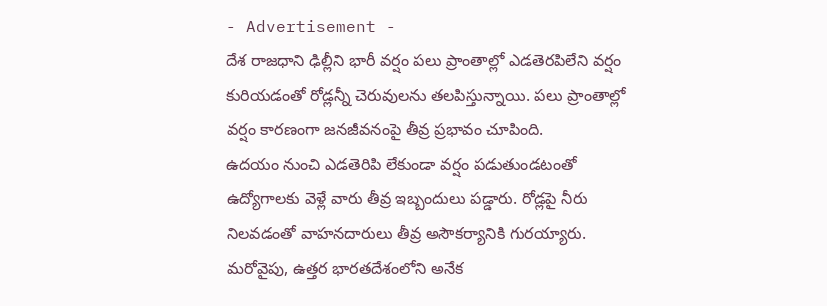- Advertisement -
దేశ రాజధాని ఢిల్లీని భారీ వర్షం పలు ప్రాంతాల్లో ఎడతెరపిలేని వర్షం కురియడంతో రోడ్లన్నీ చెరువులను తలపిస్తున్నాయి. పలు ప్రాంతాల్లో వర్షం కారణంగా జనజీవనంపై తీవ్ర ప్రభావం చూపింది.
ఉదయం నుంచి ఎడతెరిపి లేకుండా వర్షం పడుతుండటంతో ఉద్యోగాలకు వెళ్లే వారు తీవ్ర ఇబ్బందులు పడ్డారు. రోడ్లపై నీరు నిలవడంతో వాహనదారులు తీవ్ర అసౌకర్యానికి గురయ్యారు.
మరోవైపు, ఉత్తర భారతదేశంలోని అనేక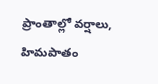ప్రాంతాల్లో వర్షాలు, హిమపాతం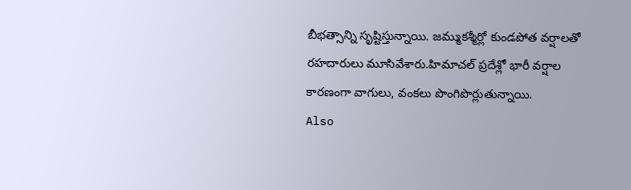బీభత్సాన్ని సృష్టిస్తున్నాయి. జమ్ముకశ్మీర్లో కుండపోత వర్షాలతో రహదారులు మూసివేశారు.హిమాచల్ ప్రదేశ్లో భారీ వర్షాల కారణంగా వాగులు, వంకలు పొంగిపొర్లుతున్నాయి.
Also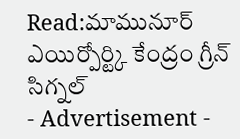Read:మామునూర్ ఎయిర్పోర్ట్కి కేంద్రం గ్రీన్ సిగ్నల్
- Advertisement -